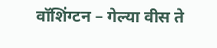वॉशिंग्टन – गेल्या वीस ते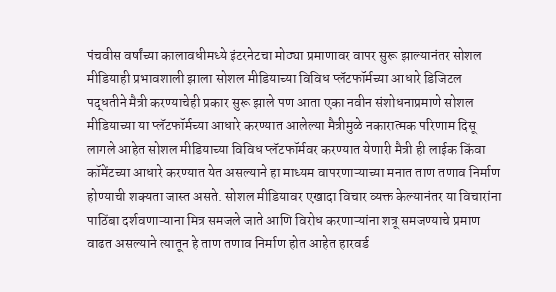पंचवीस वर्षांच्या कालावधीमध्ये इंटरनेटचा मोठ्या प्रमाणावर वापर सुरू झाल्यानंतर सोशल मीडियाही प्रभावशाली झाला सोशल मीडियाच्या विविध प्लॅटफॉर्मच्या आधारे डिजिटल पद्धतीने मैत्री करण्याचेही प्रकार सुरू झाले पण आता एका नवीन संशोधनाप्रमाणे सोशल मीडियाच्या या प्लॅटफॉर्मच्या आधारे करण्यात आलेल्या मैत्रीमुळे नकारात्मक परिणाम दिसू लागले आहेत सोशल मीडियाच्या विविध प्लॅटफॉर्मवर करण्यात येणारी मैत्री ही लाईक किंवा कॉमेंटच्या आधारे करण्यात येत असल्याने हा माध्यम वापरणाऱ्याच्या मनात ताण तणाव निर्माण होण्याची शक्यता जास्त असते. सोशल मीडियावर एखादा विचार व्यक्त केल्यानंतर या विचारांना पाठिंबा दर्शवणाऱ्याना मित्र समजले जाते आणि विरोध करणाऱ्यांना शत्रू समजण्याचे प्रमाण वाढत असल्याने त्यातून हे ताण तणाव निर्माण होत आहेत हारवर्ड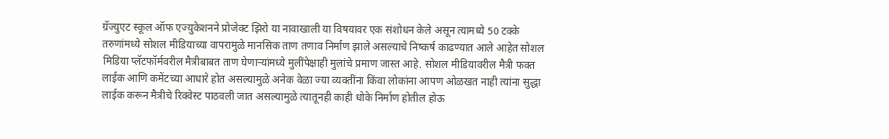ग्रॅज्युएट स्कूल ऑफ एज्युकेशनने प्रोजेक्ट झिरो या नावाखाली या विषयावर एक संशोधन केले असून त्यामध्ये 50 टक्के तरुणांमध्ये सोशल मीडियाच्या वापरामुळे मानसिक ताण तणाव निर्माण झाले असल्याचे निष्कर्ष काढण्यात आले आहेत सोशल मिडिया प्लॅटफॉर्मवरील मैत्रीबाबत ताण घेणाऱ्यांमध्ये मुलींपेक्षाही मुलांचे प्रमाण जास्त आहे. सोशल मीडियावरील मैत्री फक्त लाईक आणि कमेंटच्या आधारे होत असल्यामुळे अनेक वेळा ज्या व्यक्तींना किंवा लोकांना आपण ओळखत नाही त्यांना सुद्धा लाईक करून मैत्रीचे रिक्वेस्ट पाठवली जात असल्यामुळे त्यातूनही काही धोके निर्माण होतील होऊ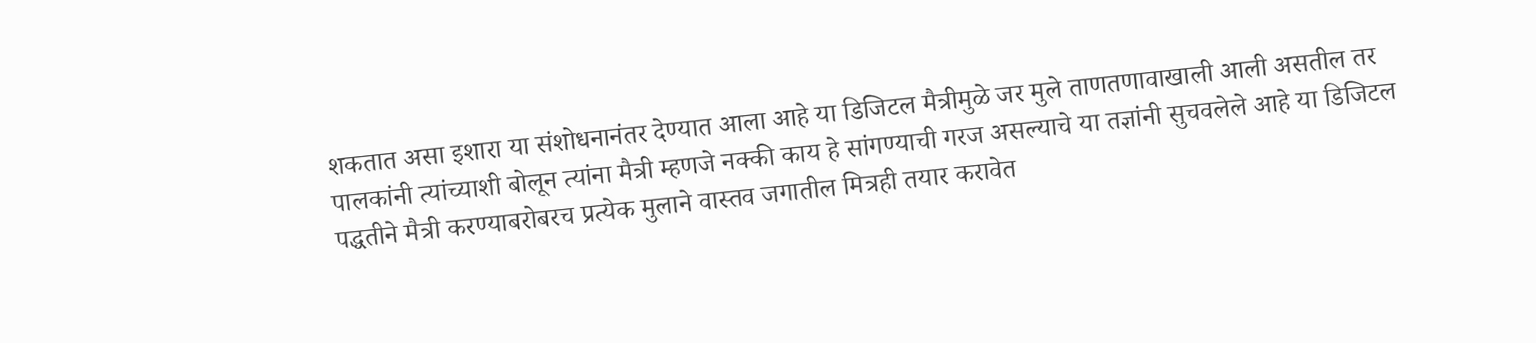शकतात असा इशारा या संशोधनानंतर देण्यात आला आहे या डिजिटल मैत्रीमुळे जर मुले ताणतणावाखाली आली असतील तर पालकांनी त्यांच्याशी बोलून त्यांना मैत्री म्हणजे नक्की काय हे सांगण्याची गरज असल्याचे या तज्ञांनी सुचवलेले आहे या डिजिटल पद्धतीने मैत्री करण्याबरोबरच प्रत्येक मुलाने वास्तव जगातील मित्रही तयार करावेत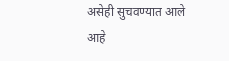असेही सुचवण्यात आले आहे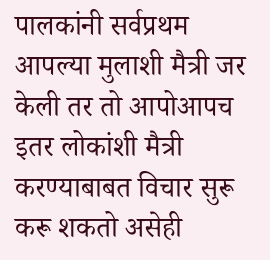पालकांनी सर्वप्रथम आपल्या मुलाशी मैत्री जर केली तर तो आपोआपच इतर लोकांशी मैत्री करण्याबाबत विचार सुरू करू शकतो असेही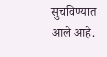सुचविण्यात आले आहे.